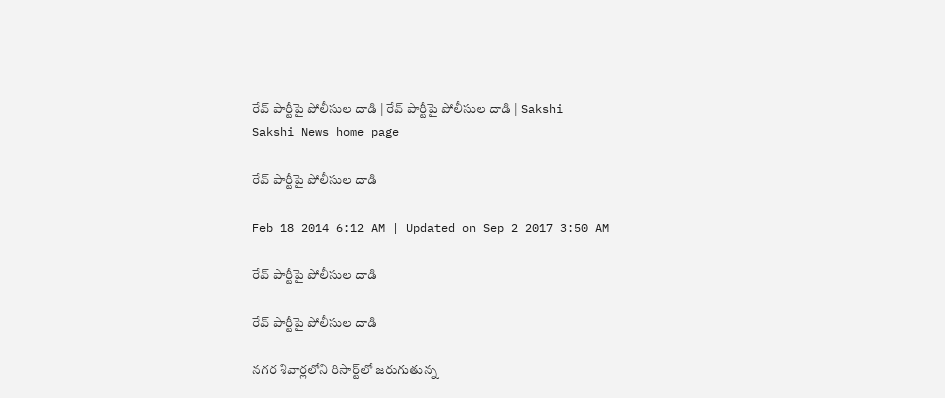రేవ్ పార్టీపై పోలీసుల దాడి | రేవ్ పార్టీపై పోలీసుల దాడి | Sakshi
Sakshi News home page

రేవ్ పార్టీపై పోలీసుల దాడి

Feb 18 2014 6:12 AM | Updated on Sep 2 2017 3:50 AM

రేవ్ పార్టీపై పోలీసుల దాడి

రేవ్ పార్టీపై పోలీసుల దాడి

నగర శివార్లలోని రిసార్ట్‌లో జరుగుతున్న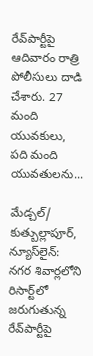రేవ్‌పార్టీపై ఆదివారం రాత్రి పోలీసులు దాడి చేశారు. 27 మంది యువకులు, పది మంది యువతులను...

మేడ్చల్/ కుత్బుల్లాపూర్, న్యూస్‌లైన్: నగర శివార్లలోని రిసార్ట్‌లో జరుగుతున్న రేవ్‌పార్టీపై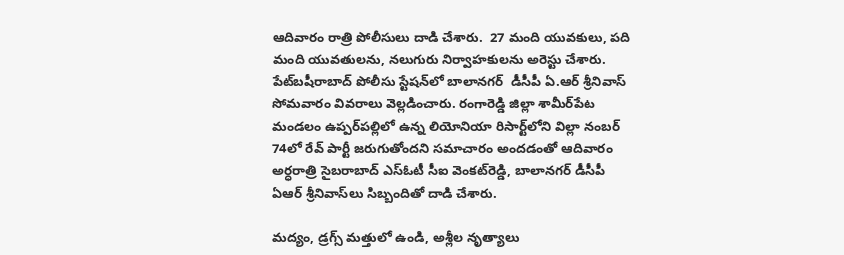ఆదివారం రాత్రి పోలీసులు దాడి చేశారు.  27 మంది యువకులు, పది మంది యువతులను, నలుగురు నిర్వాహకులను అరెస్టు చేశారు. పేట్‌బషీరాబాద్ పోలీసు స్టేషన్‌లో బాలానగర్  డీసీపీ ఏ.ఆర్ శ్రీనివాస్ సోమవారం వివరాలు వెల్లడించారు. రంగారెడ్డి జిల్లా శామీర్‌పేట మండలం ఉప్పర్‌పల్లిలో ఉన్న లియోనియా రిసార్ట్‌లోని విల్లా నంబర్ 74లో రేవ్ పార్టీ జరుగుతోందని సమాచారం అందడంతో ఆదివారం అర్ధరాత్రి సైబరాబాద్ ఎస్‌ఓటీ సీఐ వెంకట్‌రెడ్డి, బాలానగర్ డీసీపీ ఏఆర్ శ్రీనివాస్‌లు సిబ్బందితో దాడి చేశారు.

మద్యం, డ్రగ్స్ మత్తులో ఉండి, అశ్లీల నృత్యాలు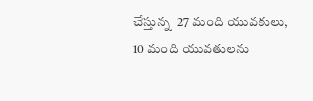చేస్తున్న  27 మంది యువకులు, 10 మంది యువతులను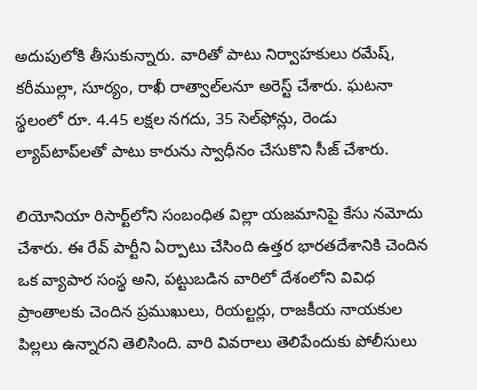అదుపులోకి తీసుకున్నారు. వారితో పాటు నిర్వాహకులు రమేష్, కరీముల్లా, సూర్యం, రాఖీ రాత్వాల్‌లనూ అరెస్ట్ చేశారు. ఘటనా స్థలంలో రూ. 4.45 లక్షల నగదు, 35 సెల్‌ఫోన్లు, రెండు ల్యాప్‌టాప్‌లతో పాటు కారును స్వాధీనం చేసుకొని సీజ్ చేశారు.

లియోనియా రిసార్ట్‌లోని సంబంధిత విల్లా యజమానిపై కేసు నమోదు చేశారు. ఈ రేవ్ పార్టీని ఏర్పాటు చేసింది ఉత్తర భారతదేశానికి చెందిన ఒక వ్యాపార సంస్థ అని, పట్టుబడిన వారిలో దేశంలోని వివిధ ప్రాంతాలకు చెందిన ప్రముఖులు, రియల్టర్లు, రాజకీయ నాయకుల పిల్లలు ఉన్నారని తెలిసింది. వారి వివరాలు తెలిపేందుకు పోలీసులు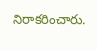నిరాకరించారు.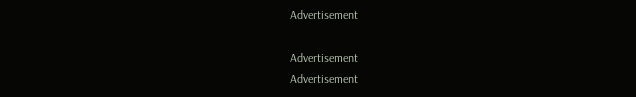Advertisement

Advertisement
Advertisement